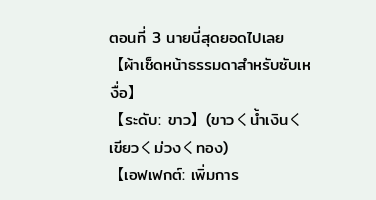ตอนที่ 3 นายนี่สุดยอดไปเลย
【ผ้าเช็ดหน้าธรรมดาสำหรับซับเหงื่อ】
【ระดับ: ขาว】(ขาวくน้ำเงินくเขียวくม่วงくทอง)
【เอฟเฟกต์: เพิ่มการ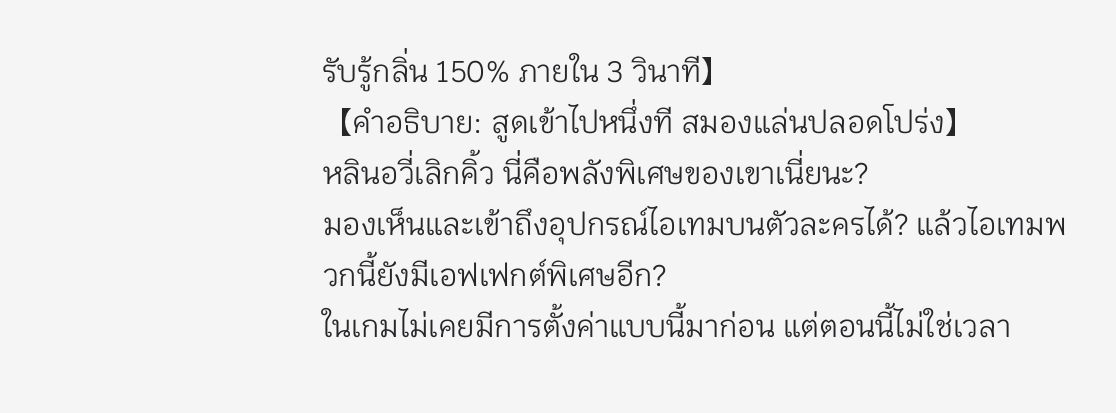รับรู้กลิ่น 150% ภายใน 3 วินาที】
【คำอธิบาย: สูดเข้าไปหนึ่งที สมองแล่นปลอดโปร่ง】
หลินอวี่เลิกคิ้ว นี่คือพลังพิเศษของเขาเนี่ยนะ?
มองเห็นและเข้าถึงอุปกรณ์ไอเทมบนตัวละครได้? แล้วไอเทมพวกนี้ยังมีเอฟเฟกต์พิเศษอีก?
ในเกมไม่เคยมีการตั้งค่าแบบนี้มาก่อน แต่ตอนนี้ไม่ใช่เวลา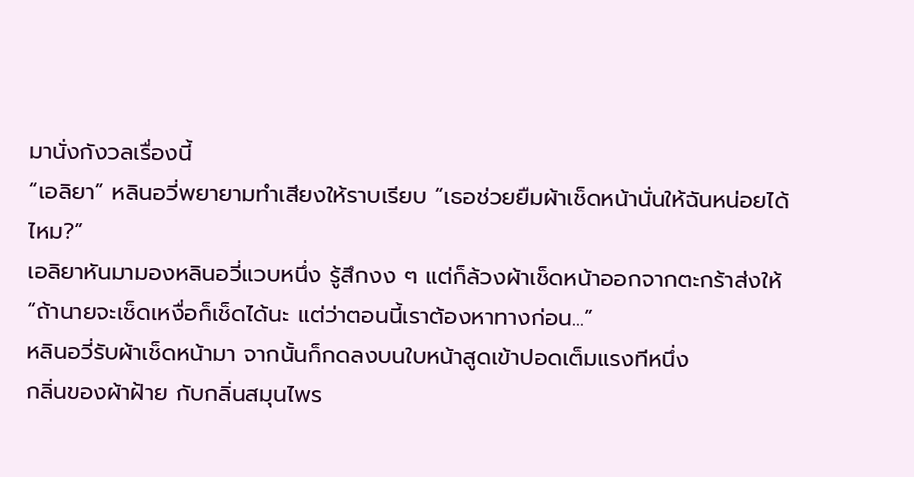มานั่งกังวลเรื่องนี้
“เอลิยา” หลินอวี่พยายามทำเสียงให้ราบเรียบ “เธอช่วยยืมผ้าเช็ดหน้านั่นให้ฉันหน่อยได้ไหม?”
เอลิยาหันมามองหลินอวี่แวบหนึ่ง รู้สึกงง ๆ แต่ก็ล้วงผ้าเช็ดหน้าออกจากตะกร้าส่งให้
“ถ้านายจะเช็ดเหงื่อก็เช็ดได้นะ แต่ว่าตอนนี้เราต้องหาทางก่อน...”
หลินอวี่รับผ้าเช็ดหน้ามา จากนั้นก็กดลงบนใบหน้าสูดเข้าปอดเต็มแรงทีหนึ่ง
กลิ่นของผ้าฝ้าย กับกลิ่นสมุนไพร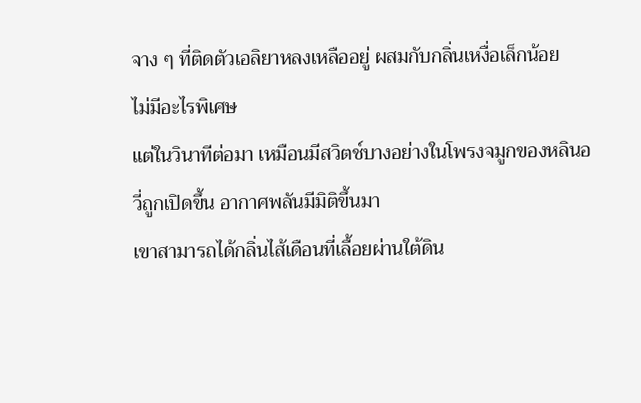จาง ๆ ที่ติดตัวเอลิยาหลงเหลืออยู่ ผสมกับกลิ่นเหงื่อเล็กน้อย
ไม่มีอะไรพิเศษ
แต่ในวินาทีต่อมา เหมือนมีสวิตช์บางอย่างในโพรงจมูกของหลินอวี่ถูกเปิดขึ้น อากาศพลันมีมิติขึ้นมา
เขาสามารถได้กลิ่นไส้เดือนที่เลื้อยผ่านใต้ดิน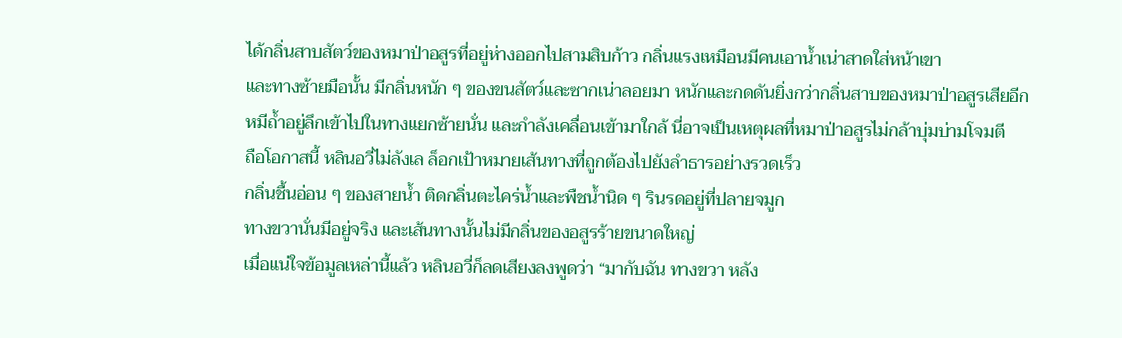ได้กลิ่นสาบสัตว์ของหมาป่าอสูรที่อยู่ห่างออกไปสามสิบก้าว กลิ่นแรงเหมือนมีคนเอาน้ำเน่าสาดใส่หน้าเขา
และทางซ้ายมือนั้น มีกลิ่นหนัก ๆ ของขนสัตว์และซากเน่าลอยมา หนักและกดดันยิ่งกว่ากลิ่นสาบของหมาป่าอสูรเสียอีก
หมีถ้ำอยู่ลึกเข้าไปในทางแยกซ้ายนั่น และกำลังเคลื่อนเข้ามาใกล้ นี่อาจเป็นเหตุผลที่หมาป่าอสูรไม่กล้าบุ่มบ่ามโจมตี
ถือโอกาสนี้ หลินอวี่ไม่ลังเล ล็อกเป้าหมายเส้นทางที่ถูกต้องไปยังลำธารอย่างรวดเร็ว
กลิ่นชื้นอ่อน ๆ ของสายน้ำ ติดกลิ่นตะไคร่น้ำและพืชน้ำนิด ๆ รินรดอยู่ที่ปลายจมูก
ทางขวานั่นมีอยู่จริง และเส้นทางนั้นไม่มีกลิ่นของอสูรร้ายขนาดใหญ่
เมื่อแน่ใจข้อมูลเหล่านี้แล้ว หลินอวี่ก็ลดเสียงลงพูดว่า “มากับฉัน ทางขวา หลัง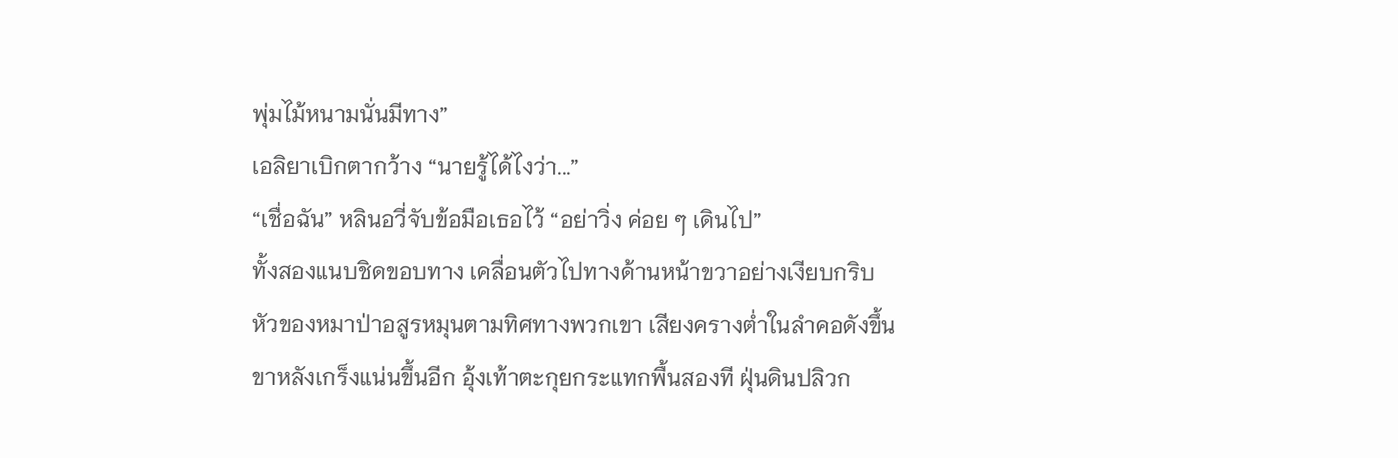พุ่มไม้หนามนั่นมีทาง”
เอลิยาเบิกตากว้าง “นายรู้ได้ไงว่า...”
“เชื่อฉัน” หลินอวี่จับข้อมือเธอไว้ “อย่าวิ่ง ค่อย ๆ เดินไป”
ทั้งสองแนบชิดขอบทาง เคลื่อนตัวไปทางด้านหน้าขวาอย่างเงียบกริบ
หัวของหมาป่าอสูรหมุนตามทิศทางพวกเขา เสียงครางต่ำในลำคอดังขึ้น
ขาหลังเกร็งแน่นขึ้นอีก อุ้งเท้าตะกุยกระแทกพื้นสองที ฝุ่นดินปลิวก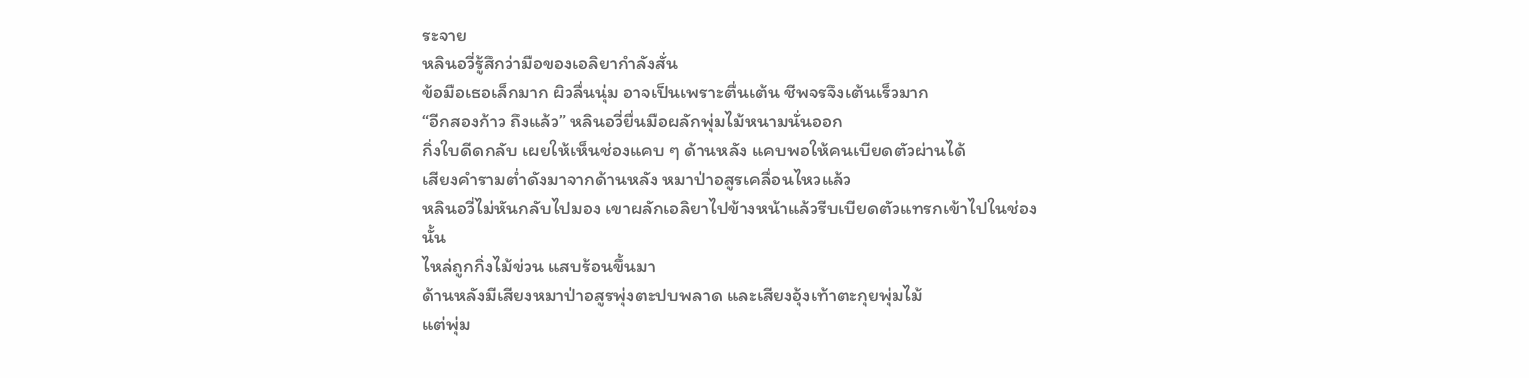ระจาย
หลินอวี่รู้สึกว่ามือของเอลิยากำลังสั่น
ข้อมือเธอเล็กมาก ผิวลื่นนุ่ม อาจเป็นเพราะตื่นเต้น ชีพจรจึงเต้นเร็วมาก
“อีกสองก้าว ถึงแล้ว” หลินอวี่ยื่นมือผลักพุ่มไม้หนามนั่นออก
กิ่งใบดีดกลับ เผยให้เห็นช่องแคบ ๆ ด้านหลัง แคบพอให้คนเบียดตัวผ่านได้
เสียงคำรามต่ำดังมาจากด้านหลัง หมาป่าอสูรเคลื่อนไหวแล้ว
หลินอวี่ไม่หันกลับไปมอง เขาผลักเอลิยาไปข้างหน้าแล้วรีบเบียดตัวแทรกเข้าไปในช่องนั้น
ไหล่ถูกกิ่งไม้ข่วน แสบร้อนขึ้นมา
ด้านหลังมีเสียงหมาป่าอสูรพุ่งตะปบพลาด และเสียงอุ้งเท้าตะกุยพุ่มไม้
แต่พุ่ม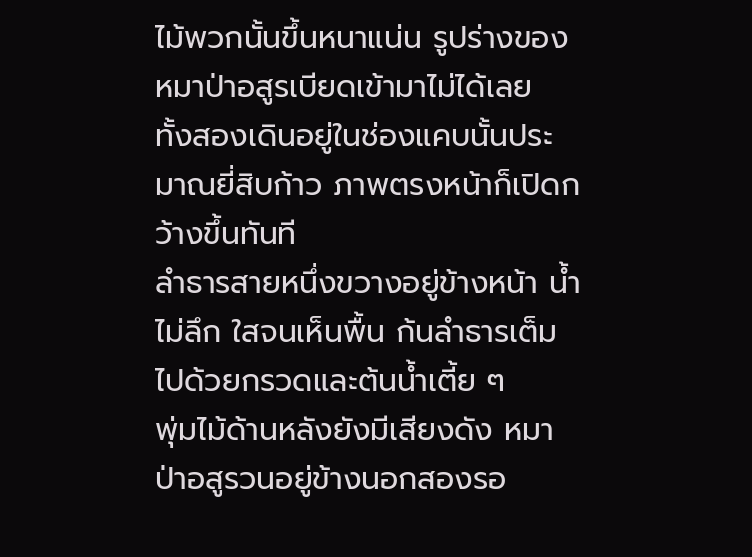ไม้พวกนั้นขึ้นหนาแน่น รูปร่างของหมาป่าอสูรเบียดเข้ามาไม่ได้เลย
ทั้งสองเดินอยู่ในช่องแคบนั้นประมาณยี่สิบก้าว ภาพตรงหน้าก็เปิดกว้างขึ้นทันที
ลำธารสายหนึ่งขวางอยู่ข้างหน้า น้ำไม่ลึก ใสจนเห็นพื้น ก้นลำธารเต็มไปด้วยกรวดและต้นน้ำเตี้ย ๆ
พุ่มไม้ด้านหลังยังมีเสียงดัง หมาป่าอสูรวนอยู่ข้างนอกสองรอ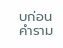บก่อนคำราม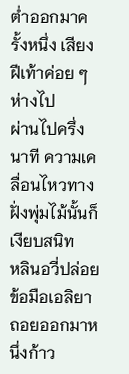ต่ำออกมาครั้งหนึ่ง เสียงฝีเท้าค่อย ๆ ห่างไป
ผ่านไปครึ่งนาที ความเคลื่อนไหวทางฝั่งพุ่มไม้นั้นก็เงียบสนิท
หลินอวี่ปล่อยข้อมือเอลิยา ถอยออกมาหนึ่งก้าว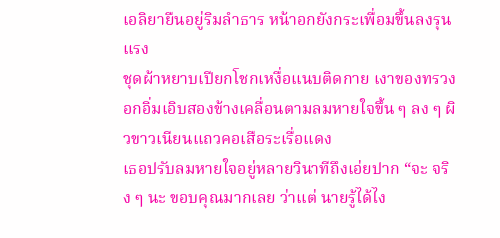เอลิยายืนอยู่ริมลำธาร หน้าอกยังกระเพื่อมขึ้นลงรุนแรง
ชุดผ้าหยาบเปียกโชกเหงื่อแนบติดกาย เงาของทรวงอกอิ่มเอิบสองข้างเคลื่อนตามลมหายใจขึ้น ๆ ลง ๆ ผิวขาวเนียนแถวคอเสือระเรื่อแดง
เธอปรับลมหายใจอยู่หลายวินาทีถึงเอ่ยปาก “จะ จริง ๆ นะ ขอบคุณมากเลย ว่าแต่ นายรู้ได้ไง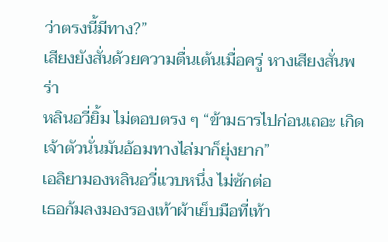ว่าตรงนี้มีทาง?”
เสียงยังสั่นด้วยความตื่นเต้นเมื่อครู่ หางเสียงสั่นพร่า
หลินอวี่ยิ้ม ไม่ตอบตรง ๆ “ข้ามธารไปก่อนเถอะ เกิดเจ้าตัวนั่นมันอ้อมทางไล่มาก็ยุ่งยาก”
เอลิยามองหลินอวี่แวบหนึ่ง ไม่ซักต่อ
เธอก้มลงมองรองเท้าผ้าเย็บมือที่เท้า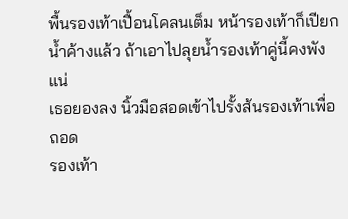พื้นรองเท้าเปื้อนโคลนเต็ม หน้ารองเท้าก็เปียกน้ำค้างแล้ว ถ้าเอาไปลุยน้ำรองเท้าคู่นี้คงพังแน่
เธอยองลง นิ้วมือสอดเข้าไปรั้งส้นรองเท้าเพื่อถอด
รองเท้า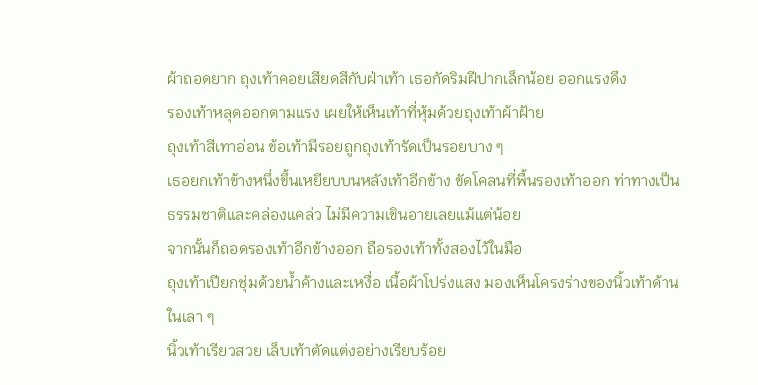ผ้าถอดยาก ถุงเท้าคอยเสียดสีกับฝ่าเท้า เธอกัดริมฝีปากเล็กน้อย ออกแรงดึง
รองเท้าหลุดออกตามแรง เผยให้เห็นเท้าที่หุ้มด้วยถุงเท้าผ้าฝ้าย
ถุงเท้าสีเทาอ่อน ข้อเท้ามีรอยถูกถุงเท้ารัดเป็นรอยบาง ๆ
เธอยกเท้าข้างหนึ่งขึ้นเหยียบบนหลังเท้าอีกข้าง ขัดโคลนที่พื้นรองเท้าออก ท่าทางเป็นธรรมชาติและคล่องแคล่ว ไม่มีความเขินอายเลยแม้แต่น้อย
จากนั้นก็ถอดรองเท้าอีกข้างออก ถือรองเท้าทั้งสองไว้ในมือ
ถุงเท้าเปียกชุ่มด้วยน้ำค้างและเหงื่อ เนื้อผ้าโปร่งแสง มองเห็นโครงร่างของนิ้วเท้าด้านในเลา ๆ
นิ้วเท้าเรียวสวย เล็บเท้าตัดแต่งอย่างเรียบร้อย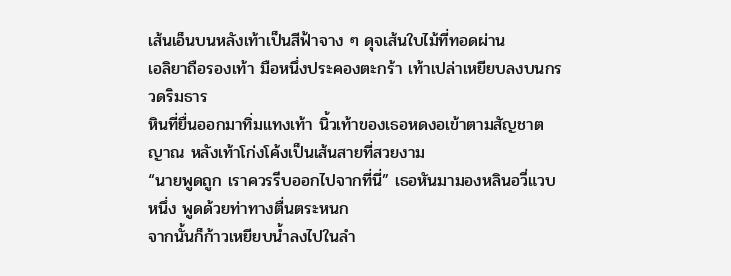เส้นเอ็นบนหลังเท้าเป็นสีฟ้าจาง ๆ ดุจเส้นใบไม้ที่ทอดผ่าน
เอลิยาถือรองเท้า มือหนึ่งประคองตะกร้า เท้าเปล่าเหยียบลงบนกรวดริมธาร
หินที่ยื่นออกมาทิ่มแทงเท้า นิ้วเท้าของเธอหดงอเข้าตามสัญชาตญาณ หลังเท้าโก่งโค้งเป็นเส้นสายที่สวยงาม
“นายพูดถูก เราควรรีบออกไปจากที่นี่” เธอหันมามองหลินอวี่แวบหนึ่ง พูดด้วยท่าทางตื่นตระหนก
จากนั้นก็ก้าวเหยียบน้ำลงไปในลำ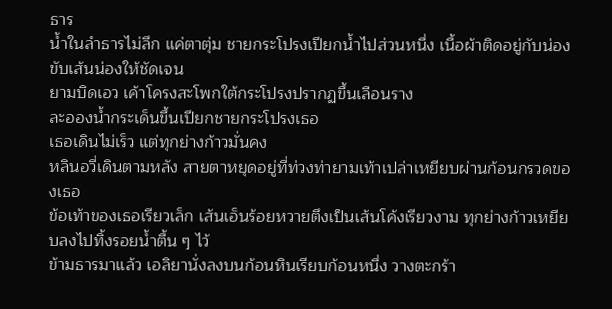ธาร
น้ำในลำธารไม่ลึก แค่ตาตุ่ม ชายกระโปรงเปียกน้ำไปส่วนหนึ่ง เนื้อผ้าติดอยู่กับน่อง ขับเส้นน่องให้ชัดเจน
ยามบิดเอว เค้าโครงสะโพกใต้กระโปรงปรากฏขึ้นเลือนราง
ละอองน้ำกระเด็นขึ้นเปียกชายกระโปรงเธอ
เธอเดินไม่เร็ว แต่ทุกย่างก้าวมั่นคง
หลินอวี่เดินตามหลัง สายตาหยุดอยู่ที่ท่วงท่ายามเท้าเปล่าเหยียบผ่านก้อนกรวดของเธอ
ข้อเท้าของเธอเรียวเล็ก เส้นเอ็นร้อยหวายตึงเป็นเส้นโค้งเรียวงาม ทุกย่างก้าวเหยียบลงไปทิ้งรอยน้ำตื้น ๆ ไว้
ข้ามธารมาแล้ว เอลิยานั่งลงบนก้อนหินเรียบก้อนหนึ่ง วางตะกร้า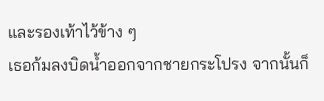และรองเท้าไว้ข้าง ๆ
เธอก้มลงบิดน้ำออกจากชายกระโปรง จากนั้นก็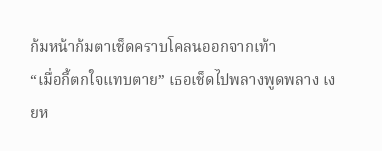ก้มหน้าก้มตาเช็ดคราบโคลนออกจากเท้า
“เมื่อกี้ตกใจแทบตาย” เธอเช็ดไปพลางพูดพลาง เงยห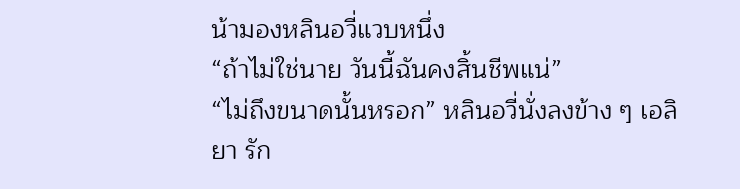น้ามองหลินอวี่แวบหนึ่ง
“ถ้าไม่ใช่นาย วันนี้ฉันคงสิ้นชีพแน่”
“ไม่ถึงขนาดนั้นหรอก” หลินอวี่นั่งลงข้าง ๆ เอลิยา รัก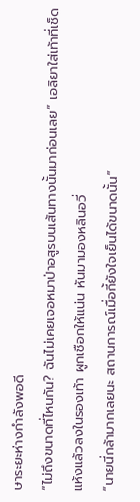ษาระยะห่างกำลังพอดี
“ไม่ถึงขนาดที่ไหนกัน? ฉันไม่เคยเจอหมาป่าอสูรบนเส้นทางนั้นมาก่อนเลย” เอลิยาใส่เท้าที่เช็ดแห้งแล้วลงในรองเท้า ผูกเชือกให้แน่น หันมามองหลินอวี่
“นายนี่กล้ามากเลยนะ สถานการณ์เมื่อกี้ยังใจเย็นได้ขนาดนั้น”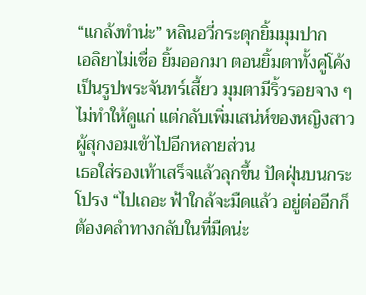“แกล้งทำน่ะ” หลินอวี่กระตุกยิ้มมุมปาก
เอลิยาไม่เชื่อ ยิ้มออกมา ตอนยิ้มตาทั้งคู่โค้งเป็นรูปพระจันทร์เสี้ยว มุมตามีริ้วรอยจาง ๆ ไม่ทำให้ดูแก่ แต่กลับเพิ่มเสน่ห์ของหญิงสาวผู้สุกงอมเข้าไปอีกหลายส่วน
เธอใส่รองเท้าเสร็จแล้วลุกขึ้น ปัดฝุ่นบนกระโปรง “ไปเถอะ ฟ้าใกล้จะมืดแล้ว อยู่ต่ออีกก็ต้องคลำทางกลับในที่มืดน่ะ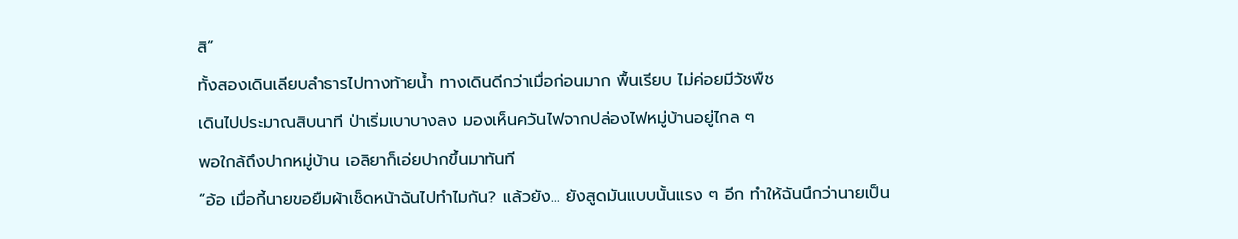สิ”
ทั้งสองเดินเลียบลำธารไปทางท้ายน้ำ ทางเดินดีกว่าเมื่อก่อนมาก พื้นเรียบ ไม่ค่อยมีวัชพืช
เดินไปประมาณสิบนาที ป่าเริ่มเบาบางลง มองเห็นควันไฟจากปล่องไฟหมู่บ้านอยู่ไกล ๆ
พอใกล้ถึงปากหมู่บ้าน เอลิยาก็เอ่ยปากขึ้นมาทันที
“อ้อ เมื่อกี้นายขอยืมผ้าเช็ดหน้าฉันไปทำไมกัน? แล้วยัง... ยังสูดมันแบบนั้นแรง ๆ อีก ทำให้ฉันนึกว่านายเป็น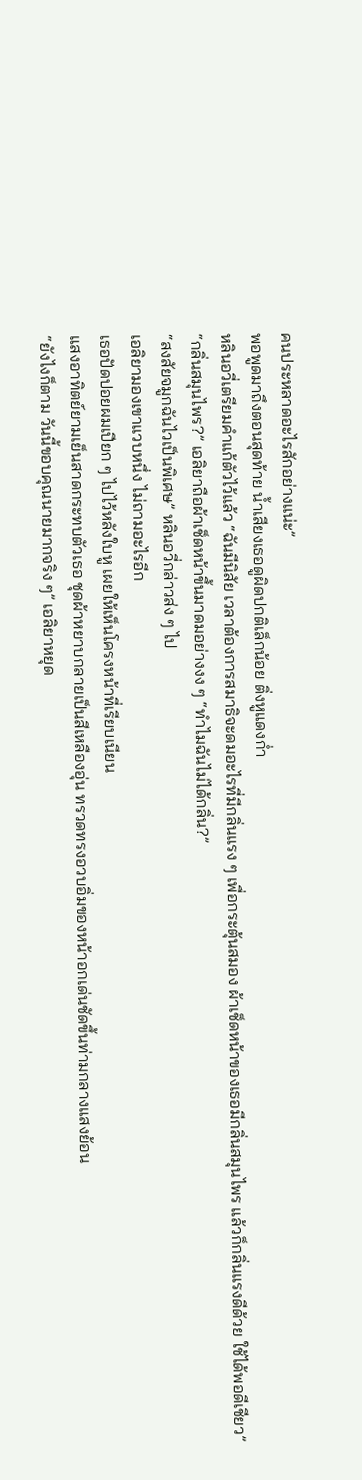คนประหลาดอะไรสักอย่างแน่ะ”
พอพูดมาถึงตอนสุดท้าย น้ำเสียงเธอดูผิดปกติเล็กน้อย ติ่งหูแดงก่ำ
หลินอวี่เตรียมคำแก้ตัวไว้แล้ว “ฉันมีนิสัย เวลาต้องการสมาธิจะดมอะไรที่มีกลิ่นแรง ๆ เพื่อกระตุ้นสมอง ผ้าเช็ดหน้าของเธอมีกลิ่นสมุนไพร แล้วก็กลิ่นแรงดีด้วย ใช้ได้พอดีเชียว”
“กลิ่นสมุนไพร?” เอลิยาถือผ้าเช็ดหน้าขึ้นมาดมอย่างงง ๆ “ทำไมฉันไม่ได้กลิ่น?”
“สงสัยจมูกฉันไวเป็นพิเศษ” หลินอวี่กล่าวส่ง ๆ ไป
เอลิยามองเขาแวบหนึ่ง ไม่ถามอะไรอีก
เธอปัดปอยผมเปียก ๆ ไปไว้หลังใบหู เผยให้เห็นโครงหน้าที่เรียบเนียน
แสงอาทิตย์ยามเย็นสาดกระทบตัวเธอ ชุดผ้าหยาบกลายเป็นสีเหลืองอุ่น ทรวดทรงอวบอิ่มของหน้าอกเด่นชัดขึ้นท่ามกลางแสงย้อน
“ยังไงก็ตาม วันนี้ขอบคุณนายมากจริง ๆ” เอลิยาหยุด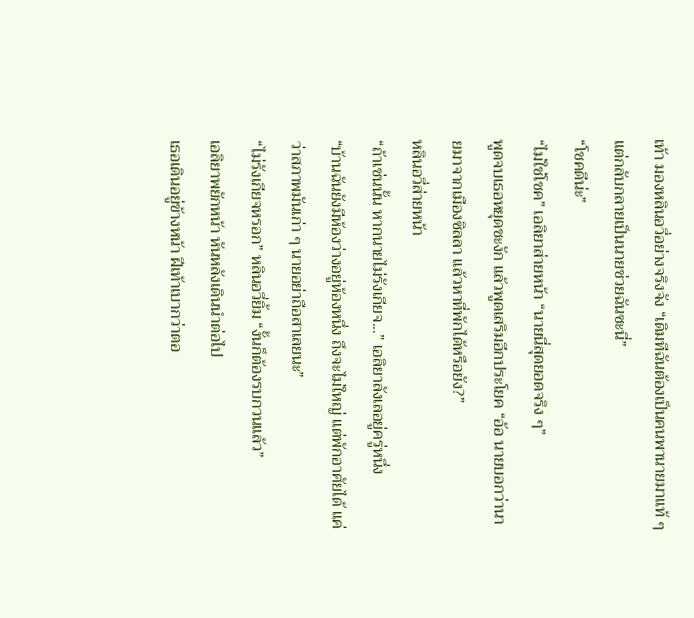เท้า มองหลินอวี่อย่างจริงจัง “เดิมทีฉันต้องเป็นคนพานายมาแท้ ๆ แต่กลับกลายเป็นนายช่วยฉันซะนี่”
“โชคดีน่ะ”
“ไม่ใช่โชค” เอลิยาส่ายหน้า “นายนี่สุดยอดจริง ๆ”
พูดจบเธอหยุดชะงัก แล้วพูดเสริมอีกประโยค “อ้อ นายบอกว่านายมาจากเมืองซิลลา แล้วหาที่พักได้หรือยัง?”
หลินอวี่ส่ายหน้า
“ถ้าเช่นนั้น หากนายไม่รังเกียจ...” เอลิยาลังเลอยู่ครู่หนึ่ง
“บ้านฉันยังมีห้องว่างอยู่ห้องหนึ่ง ถึงจะไม่ใหญ่ แต่พักอาศัยได้ แค่ว่าสภาพมันเก่า ๆ นายอย่าถือสาเลยนะ”
“ไม่รังเกียจหรอก” หลินอวี่ยิ้ม “งั้นก็ต้องรบกวนแล้ว”
เอลิยาพยักหน้า หันหลังเดินนำต่อไป
เธอเดินอยู่ข้างหน้า ฝีเท้าเบากว่าตอ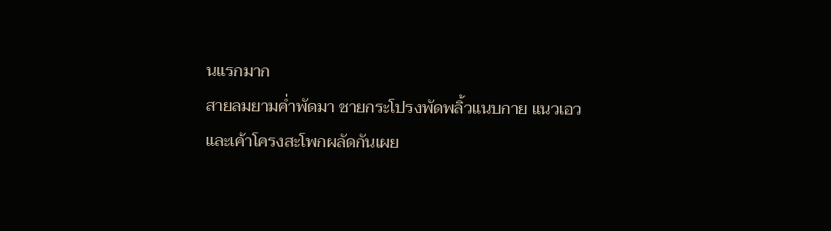นแรกมาก
สายลมยามค่ำพัดมา ชายกระโปรงพัดพลิ้วแนบกาย แนวเอวและเค้าโครงสะโพกผลัดกันเผย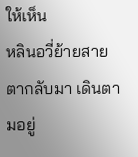ให้เห็น
หลินอวี่ย้ายสายตากลับมา เดินตามอยู่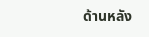ด้านหลัง